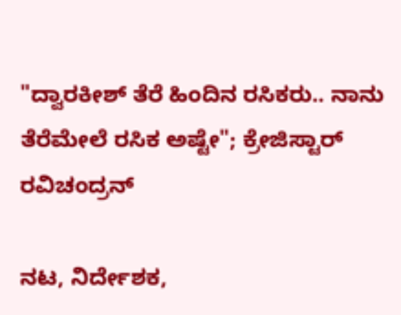"ದ್ವಾರಕೀಶ್ ತೆರೆ ಹಿಂದಿನ ರಸಿಕರು.. ನಾನು ತೆರೆಮೇಲೆ ರಸಿಕ ಅಷ್ಟೇ"; ಕ್ರೇಜಿಸ್ಟಾರ್ ರವಿಚಂದ್ರನ್

ನಟ, ನಿರ್ದೇಶಕ,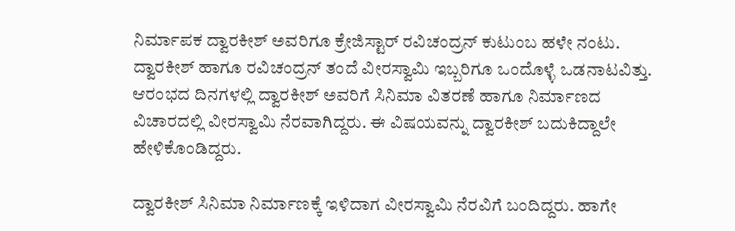ನಿರ್ಮಾಪಕ ದ್ವಾರಕೀಶ್ ಅವರಿಗೂ ಕ್ರೇಜಿಸ್ಟಾರ್ ರವಿಚಂದ್ರನ್ ಕುಟುಂಬ ಹಳೇ ನಂಟು. ದ್ವಾರಕೀಶ್ ಹಾಗೂ ರವಿಚಂದ್ರನ್ ತಂದೆ ವೀರಸ್ವಾಮಿ ಇಬ್ಬರಿಗೂ ಒಂದೊಳ್ಳೆ ಒಡನಾಟವಿತ್ತು. ಆರಂಭದ ದಿನಗಳಲ್ಲಿ ದ್ವಾರಕೀಶ್ ಅವರಿಗೆ ಸಿನಿಮಾ ವಿತರಣೆ ಹಾಗೂ ನಿರ್ಮಾಣದ ವಿಚಾರದಲ್ಲಿ ವೀರಸ್ವಾಮಿ ನೆರವಾಗಿದ್ದರು. ಈ ವಿಷಯವನ್ನು ದ್ವಾರಕೀಶ್ ಬದುಕಿದ್ದಾಲೇ ಹೇಳಿಕೊಂಡಿದ್ದರು.

ದ್ವಾರಕೀಶ್ ಸಿನಿಮಾ ನಿರ್ಮಾಣಕ್ಕೆ ಇಳಿದಾಗ ವೀರಸ್ವಾಮಿ ನೆರವಿಗೆ ಬಂದಿದ್ದರು. ಹಾಗೇ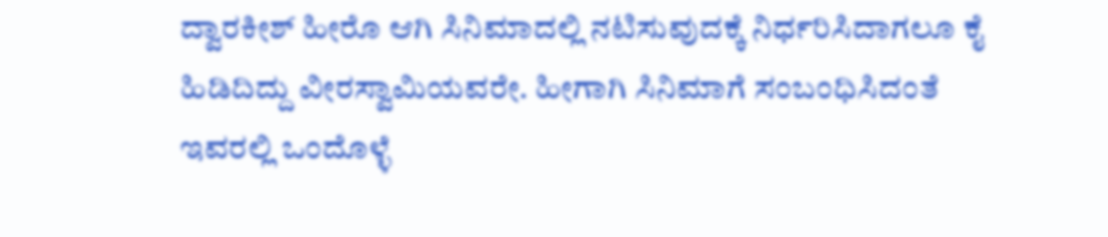ದ್ವಾರಕೀಶ್ ಹೀರೊ ಆಗಿ ಸಿನಿಮಾದಲ್ಲಿ ನಟಿಸುವುದಕ್ಕೆ ನಿರ್ಧರಿಸಿದಾಗಲೂ ಕೈ ಹಿಡಿದಿದ್ದು ವೀರಸ್ವಾಮಿಯವರೇ. ಹೀಗಾಗಿ ಸಿನಿಮಾಗೆ ಸಂಬಂಧಿಸಿದಂತೆ ಇವರಲ್ಲಿ ಒಂದೊಳ್ಳೆ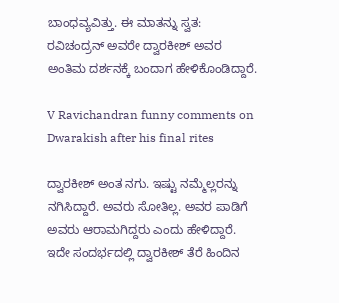ಬಾಂಧವ್ಯವಿತ್ತು. ಈ ಮಾತನ್ನು ಸ್ವತ: ರವಿಚಂದ್ರನ್ ಅವರೇ ದ್ವಾರಕೀಶ್ ಅವರ ಅಂತಿಮ ದರ್ಶನಕ್ಕೆ ಬಂದಾಗ ಹೇಳಿಕೊಂಡಿದ್ದಾರೆ.

V Ravichandran funny comments on Dwarakish after his final rites

ದ್ವಾರಕೀಶ್ ಅಂತ ನಗು. ಇಷ್ಟು ನಮ್ಮೆಲ್ಲರನ್ನು ನಗಿಸಿದ್ದಾರೆ. ಅವರು ಸೋತಿಲ್ಲ. ಅವರ ಪಾಡಿಗೆ ಅವರು ಆರಾಮಗಿದ್ದರು ಎಂದು ಹೇಳಿದ್ದಾರೆ. ಇದೇ ಸಂದರ್ಭದಲ್ಲಿ ದ್ವಾರಕೀಶ್ ತೆರೆ ಹಿಂದಿನ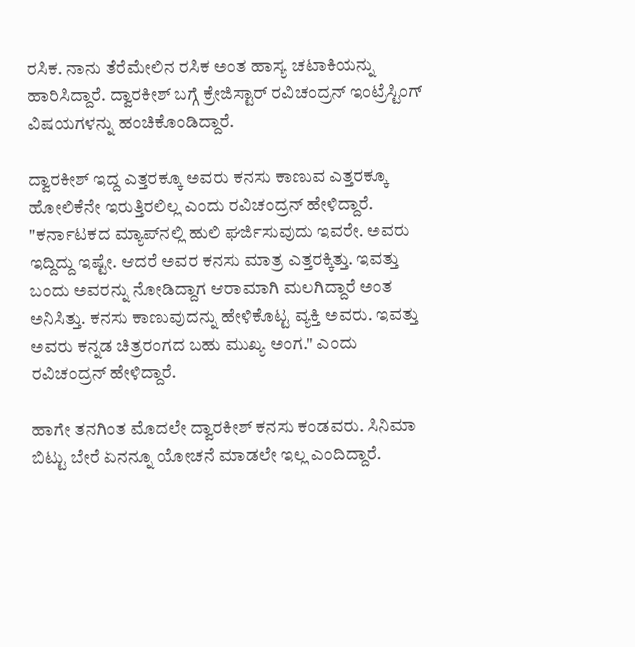ರಸಿಕ. ನಾನು ತೆರೆಮೇಲಿನ ರಸಿಕ ಅಂತ ಹಾಸ್ಯ ಚಟಾಕಿಯನ್ನು ಹಾರಿಸಿದ್ದಾರೆ. ದ್ವಾರಕೀಶ್ ಬಗ್ಗೆ ಕ್ರೇಜಿಸ್ಟಾರ್ ರವಿಚಂದ್ರನ್ ಇಂಟ್ರೆಸ್ಟಿಂಗ್ ವಿಷಯಗಳನ್ನು ಹಂಚಿಕೊಂಡಿದ್ದಾರೆ.

ದ್ವಾರಕೀಶ್ ಇದ್ದ ಎತ್ತರಕ್ಕೂ ಅವರು ಕನಸು ಕಾಣುವ ಎತ್ತರಕ್ಕೂ ಹೋಲಿಕೆನೇ ಇರುತ್ತಿರಲಿಲ್ಲ ಎಂದು ರವಿಚಂದ್ರನ್ ಹೇಳಿದ್ದಾರೆ. "ಕರ್ನಾಟಕದ ಮ್ಯಾಪ್‌ನಲ್ಲಿ ಹುಲಿ ಘರ್ಜಿಸುವುದು ಇವರೇ. ಅವರು ಇದ್ದಿದ್ದು ಇಷ್ಟೇ. ಆದರೆ ಅವರ ಕನಸು ಮಾತ್ರ ಎತ್ತರಕ್ಕಿತ್ತು. ಇವತ್ತು ಬಂದು ಅವರನ್ನು ನೋಡಿದ್ದಾಗ ಆರಾಮಾಗಿ ಮಲಗಿದ್ದಾರೆ ಅಂತ ಅನಿಸಿತ್ತು. ಕನಸು ಕಾಣುವುದನ್ನು ಹೇಳಿಕೊಟ್ಟ ವ್ಯಕ್ತಿ ಅವರು. ಇವತ್ತು ಅವರು ಕನ್ನಡ ಚಿತ್ರರಂಗದ ಬಹು ಮುಖ್ಯ ಅಂಗ." ಎಂದು ರವಿಚಂದ್ರನ್ ಹೇಳಿದ್ದಾರೆ.

ಹಾಗೇ ತನಗಿಂತ ಮೊದಲೇ ದ್ವಾರಕೀಶ್ ಕನಸು ಕಂಡವರು. ಸಿನಿಮಾ ಬಿಟ್ಟು ಬೇರೆ ಏನನ್ನೂ ಯೋಚನೆ ಮಾಡಲೇ ಇಲ್ಲ ಎಂದಿದ್ದಾರೆ.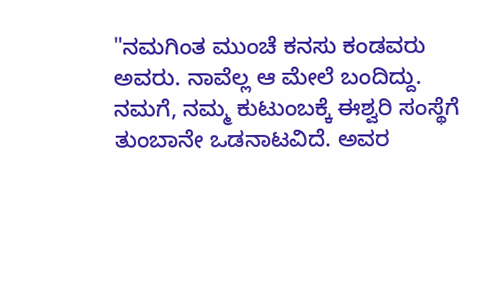"ನಮಗಿಂತ ಮುಂಚೆ ಕನಸು ಕಂಡವರು ಅವರು. ನಾವೆಲ್ಲ ಆ ಮೇಲೆ ಬಂದಿದ್ದು. ನಮಗೆ, ನಮ್ಮ ಕುಟುಂಬಕ್ಕೆ ಈಶ್ವರಿ ಸಂಸ್ಥೆಗೆ ತುಂಬಾನೇ ಒಡನಾಟವಿದೆ. ಅವರ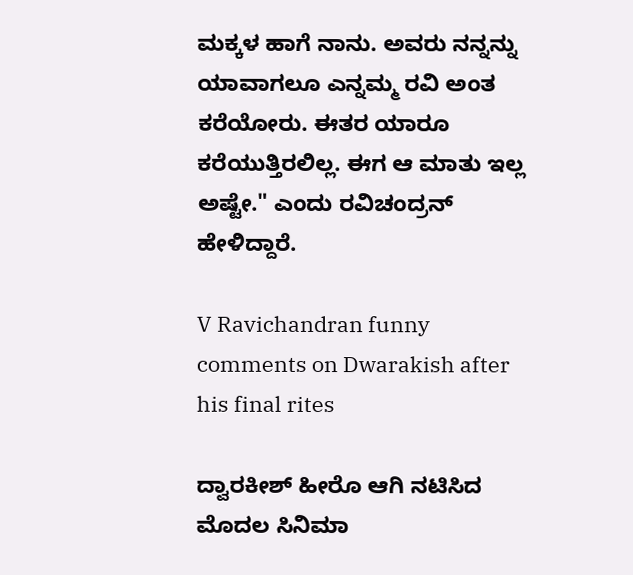ಮಕ್ಕಳ ಹಾಗೆ ನಾನು. ಅವರು ನನ್ನನ್ನು ಯಾವಾಗಲೂ ಎನ್ನಮ್ಮ ರವಿ ಅಂತ ಕರೆಯೋರು. ಈತರ ಯಾರೂ ಕರೆಯುತ್ತಿರಲಿಲ್ಲ. ಈಗ ಆ ಮಾತು ಇಲ್ಲ ಅಷ್ಟೇ." ಎಂದು ರವಿಚಂದ್ರನ್ ಹೇಳಿದ್ದಾರೆ.

V Ravichandran funny comments on Dwarakish after his final rites

ದ್ವಾರಕೀಶ್ ಹೀರೊ ಆಗಿ ನಟಿಸಿದ ಮೊದಲ ಸಿನಿಮಾ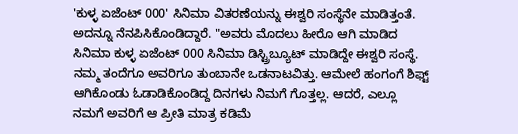'ಕುಳ್ಳ ಏಜೆಂಟ್ 000' ಸಿನಿಮಾ ವಿತರಣೆಯನ್ನು ಈಶ್ವರಿ ಸಂಸ್ಥೆನೇ ಮಾಡಿತ್ತಂತೆ. ಅದನ್ನೂ ನೆನಪಿಸಿಕೊಂಡಿದ್ದಾರೆ. "ಅವರು ಮೊದಲು ಹೀರೊ ಆಗಿ ಮಾಡಿದ ಸಿನಿಮಾ ಕುಳ್ಳ ಏಜೆಂಟ್ 000 ಸಿನಿಮಾ ಡಿಸ್ಟ್ರಿಬ್ಯೂಟ್ ಮಾಡಿದ್ದೇ ಈಶ್ವರಿ ಸಂಸ್ಥೆ. ನಮ್ಮ ತಂದೆಗೂ ಅವರಿಗೂ ತುಂಬಾನೇ ಒಡನಾಟವಿತ್ತು. ಆಮೇಲೆ ಹಂಗಂಗೆ ಶಿಫ್ಟ್ ಆಗಿಕೊಂಡು ಓಡಾಡಿಕೊಂಡಿದ್ದ ದಿನಗಳು ನಿಮಗೆ ಗೊತ್ತಲ್ಲ. ಆದರೆ, ಎಲ್ಲೂ ನಮಗೆ ಅವರಿಗೆ ಆ ಪ್ರೀತಿ ಮಾತ್ರ ಕಡಿಮೆ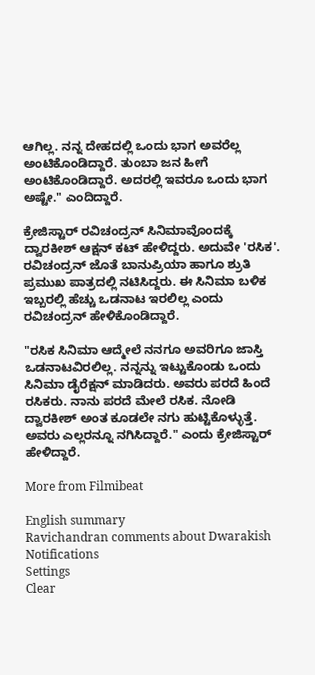ಆಗಿಲ್ಲ. ನನ್ನ ದೇಹದಲ್ಲಿ ಒಂದು ಭಾಗ ಅವರೆಲ್ಲ ಅಂಟಿಕೊಂಡಿದ್ದಾರೆ. ತುಂಬಾ ಜನ ಹೀಗೆ ಅಂಟಿಕೊಂಡಿದ್ದಾರೆ. ಅದರಲ್ಲಿ ಇವರೂ ಒಂದು ಭಾಗ ಅಷ್ಟೇ." ಎಂದಿದ್ದಾರೆ.

ಕ್ರೇಜಿಸ್ಟಾರ್ ರವಿಚಂದ್ರನ್ ಸಿನಿಮಾವೊಂದಕ್ಕೆ ದ್ವಾರಕೀಶ್ ಆಕ್ಷನ್ ಕಟ್ ಹೇಳಿದ್ದರು. ಅದುವೇ 'ರಸಿಕ'. ರವಿಚಂದ್ರನ್ ಜೊತೆ ಬಾನುಪ್ರಿಯಾ ಹಾಗೂ ಶ್ರುತಿ ಪ್ರಮುಖ ಪಾತ್ರದಲ್ಲಿ ನಟಿಸಿದ್ದರು. ಈ ಸಿನಿಮಾ ಬಳಿಕ ಇಬ್ಬರಲ್ಲಿ ಹೆಚ್ಚು ಒಡನಾಟ ಇರಲಿಲ್ಲ ಎಂದು ರವಿಚಂದ್ರನ್ ಹೇಳಿಕೊಂಡಿದ್ದಾರೆ.

"ರಸಿಕ ಸಿನಿಮಾ ಆದ್ಮೇಲೆ ನನಗೂ ಅವರಿಗೂ ಜಾಸ್ತಿ ಒಡನಾಟವಿರಲಿಲ್ಲ. ನನ್ನನ್ನು ಇಟ್ಟುಕೊಂಡು ಒಂದು ಸಿನಿಮಾ ಡೈರೆಕ್ಷನ್ ಮಾಡಿದರು. ಅವರು ಪರದೆ ಹಿಂದೆ ರಸಿಕರು. ನಾನು ಪರದೆ ಮೇಲೆ ರಸಿಕ. ನೋಡಿ ದ್ವಾರಕೀಶ್ ಅಂತ ಕೂಡಲೇ ನಗು ಹುಟ್ಟಿಕೊಳ್ಳುತ್ತೆ. ಅವರು ಎಲ್ಲರನ್ನೂ ನಗಿಸಿದ್ದಾರೆ." ಎಂದು ಕ್ರೇಜಿಸ್ಟಾರ್ ಹೇಳಿದ್ದಾರೆ.

More from Filmibeat

English summary
Ravichandran comments about Dwarakish
Notifications
Settings
Clear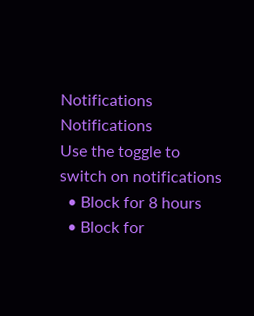Notifications
Notifications
Use the toggle to switch on notifications
  • Block for 8 hours
  • Block for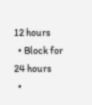12 hours
  • Block for 24 hours
  •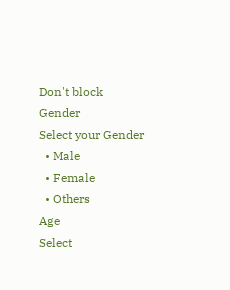Don't block
Gender
Select your Gender
  • Male
  • Female
  • Others
Age
Select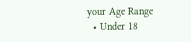your Age Range
  • Under 18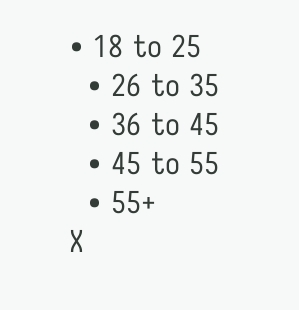• 18 to 25
  • 26 to 35
  • 36 to 45
  • 45 to 55
  • 55+
X